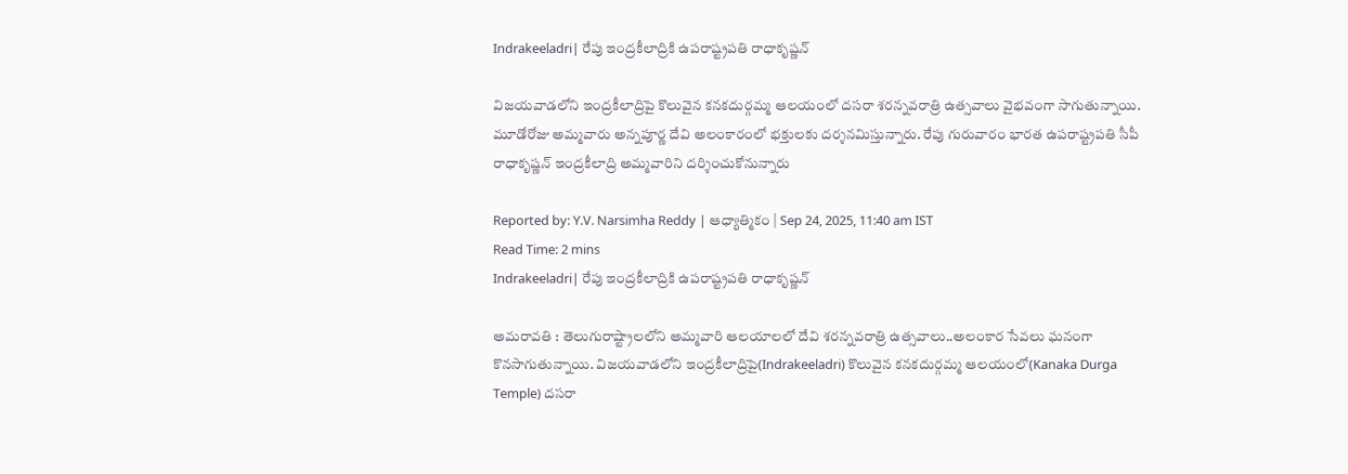Indrakeeladri| రేపు ఇంద్రకీలాద్రికి ఉపరాష్ట్రపతి రాధాకృష్ణన్

విజయవాడలోని ఇంద్రకీలాద్రిపై కొలువైన కనకదుర్గమ్మ ఆలయంలో దసరా శరన్నవరాత్రి ఉత్సవాలు వైభవంగా సాగుతున్నాయి. మూడోరోజు అమ్మవారు అన్నపూర్ణ దేవి అలంకారంలో భక్తులకు దర్శనమిస్తున్నారు. రేపు గురువారం భారత ఉపరాష్ట్రపతి సీపీ రాధాకృష్ణన్ ఇంద్రకీలాద్రి అమ్మవారిని దర్శించుకోనున్నారు

Reported by: Y.V. Narsimha Reddy | ఆధ్యాత్మికం | Sep 24, 2025, 11:40 am IST
Read Time: 2 mins
Indrakeeladri| రేపు ఇంద్రకీలాద్రికి ఉపరాష్ట్రపతి రాధాకృష్ణన్

అమరావతి : తెలుగురాష్ట్రాలలోని అమ్మవారి ఆలయాలలో దేవి శరన్నవరాత్రి ఉత్సవాలు..అలంకార సేవలు ఘనంగా కొనసాగుతున్నాయి. విజయవాడలోని ఇంద్రకీలాద్రిపై(Indrakeeladri) కొలువైన కనకదుర్గమ్మ ఆలయంలో(Kanaka Durga Temple) దసరా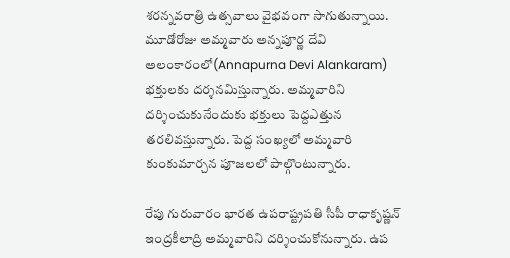శరన్నవరాత్రి ఉత్సవాలు వైభవంగా సాగుతున్నాయి. మూడోరోజు అమ్మవారు అన్నపూర్ణ దేవి అలంకారంలో(Annapurna Devi Alankaram) భక్తులకు దర్శనమిస్తున్నారు. అమ్మవారిని దర్శించుకునేందుకు భక్తులు పెద్దఎత్తున తరలివస్తున్నారు. పెద్ద సంఖ్యలో అమ్మవారి కుంకుమార్చన పూజలలో పాల్గొంటున్నారు.

రేపు గురువారం భారత ఉపరాష్ట్రపతి సీపీ రాధాకృష్ణన్ ఇంద్రకీలాద్రి అమ్మవారిని దర్శించుకోనున్నారు. ఉప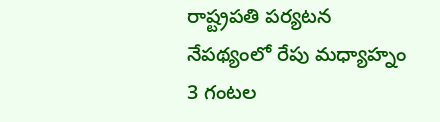రాష్ట్రపతి పర్యటన నేపథ్యంలో రేపు మధ్యాహ్నం 3 గంటల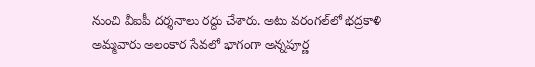నుంచి వీఐపీ దర్శనాలు రద్దు చేశారు. అటు వరంగల్‌లో భద్రకాళి అమ్మవారు అలంకార సేవలో భాగంగా అన్నపూర్ణ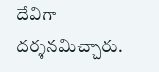దేవిగా దర్శనమిచ్చారు.